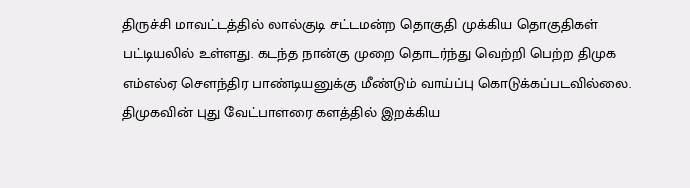திருச்சி மாவட்டத்தில் லால்குடி சட்டமன்ற தொகுதி முக்கிய தொகுதிகள் பட்டியலில் உள்ளது. கடந்த நான்கு முறை தொடர்ந்து வெற்றி பெற்ற திமுக எம்எல்ஏ செளந்திர பாண்டியனுக்கு மீண்டும் வாய்ப்பு கொடுக்கப்படவில்லை. திமுகவின் புது வேட்பாளரை களத்தில் இறக்கிய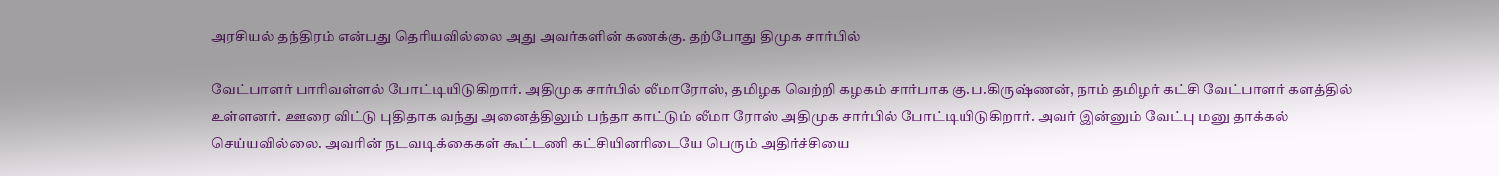அரசியல் தந்திரம் என்பது தெரியவில்லை அது அவர்களின் கணக்கு. தற்போது திமுக சார்பில்

வேட்பாளர் பாரிவள்ளல் போட்டியிடுகிறார். அதிமுக சார்பில் லீமாரோஸ், தமிழக வெற்றி கழகம் சார்பாக கு.ப.கிருஷ்ணன், நாம் தமிழர் கட்சி வேட்பாளர் களத்தில் உள்ளனர். ஊரை விட்டு புதிதாக வந்து அனைத்திலும் பந்தா காட்டும் லீமா ரோஸ் அதிமுக சார்பில் போட்டியிடுகிறார். அவர் இன்னும் வேட்பு மனு தாக்கல் செய்யவில்லை. அவரின் நடவடிக்கைகள் கூட்டணி கட்சியினரிடையே பெரும் அதிர்ச்சியை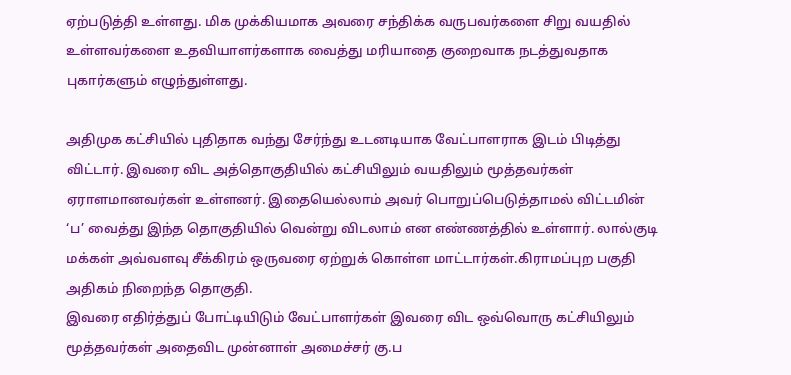ஏற்படுத்தி உள்ளது. மிக முக்கியமாக அவரை சந்திக்க வருபவர்களை சிறு வயதில் உள்ளவர்களை உதவியாளர்களாக வைத்து மரியாதை குறைவாக நடத்துவதாக புகார்களும் எழுந்துள்ளது.

அதிமுக கட்சியில் புதிதாக வந்து சேர்ந்து உடனடியாக வேட்பாளராக இடம் பிடித்து விட்டார். இவரை விட அத்தொகுதியில் கட்சியிலும் வயதிலும் மூத்தவர்கள் ஏராளமானவர்கள் உள்ளனர். இதையெல்லாம் அவர் பொறுப்பெடுத்தாமல் விட்டமின் ‘ப’ வைத்து இந்த தொகுதியில் வென்று விடலாம் என எண்ணத்தில் உள்ளார். லால்குடி மக்கள் அவ்வளவு சீக்கிரம் ஒருவரை ஏற்றுக் கொள்ள மாட்டார்கள்.கிராமப்புற பகுதி அதிகம் நிறைந்த தொகுதி.
இவரை எதிர்த்துப் போட்டியிடும் வேட்பாளர்கள் இவரை விட ஒவ்வொரு கட்சியிலும் மூத்தவர்கள் அதைவிட முன்னாள் அமைச்சர் கு.ப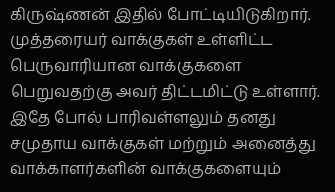கிருஷ்ணன் இதில் போட்டியிடுகிறார். முத்தரையர் வாக்குகள் உள்ளிட்ட பெருவாரியான வாக்குகளை பெறுவதற்கு அவர் திட்டமிட்டு உள்ளார். இதே போல் பாரிவள்ளலும் தனது சமுதாய வாக்குகள் மற்றும் அனைத்து வாக்காளர்களின் வாக்குகளையும்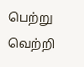பெற்று வெற்றி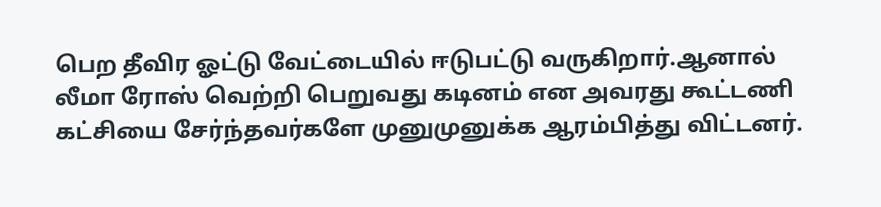பெற தீவிர ஓட்டு வேட்டையில் ஈடுபட்டு வருகிறார்.ஆனால் லீமா ரோஸ் வெற்றி பெறுவது கடினம் என அவரது கூட்டணி கட்சியை சேர்ந்தவர்களே முனுமுனுக்க ஆரம்பித்து விட்டனர்.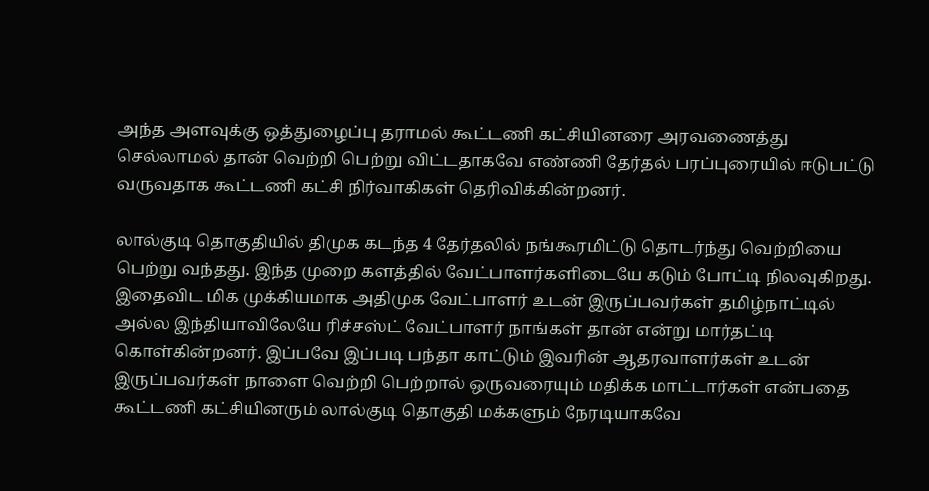அந்த அளவுக்கு ஒத்துழைப்பு தராமல் கூட்டணி கட்சியினரை அரவணைத்து செல்லாமல் தான் வெற்றி பெற்று விட்டதாகவே எண்ணி தேர்தல் பரப்புரையில் ஈடுபட்டு வருவதாக கூட்டணி கட்சி நிர்வாகிகள் தெரிவிக்கின்றனர்.

லால்குடி தொகுதியில் திமுக கடந்த 4 தேர்தலில் நங்கூரமிட்டு தொடர்ந்து வெற்றியை பெற்று வந்தது. இந்த முறை களத்தில் வேட்பாளர்களிடையே கடும் போட்டி நிலவுகிறது.
இதைவிட மிக முக்கியமாக அதிமுக வேட்பாளர் உடன் இருப்பவர்கள் தமிழ்நாட்டில் அல்ல இந்தியாவிலேயே ரிச்சஸ்ட் வேட்பாளர் நாங்கள் தான் என்று மார்தட்டி கொள்கின்றனர். இப்பவே இப்படி பந்தா காட்டும் இவரின் ஆதரவாளர்கள் உடன் இருப்பவர்கள் நாளை வெற்றி பெற்றால் ஒருவரையும் மதிக்க மாட்டார்கள் என்பதை கூட்டணி கட்சியினரும் லால்குடி தொகுதி மக்களும் நேரடியாகவே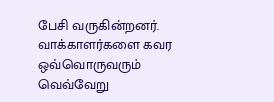பேசி வருகின்றனர். வாக்காளர்களை கவர ஒவ்வொருவரும் வெவ்வேறு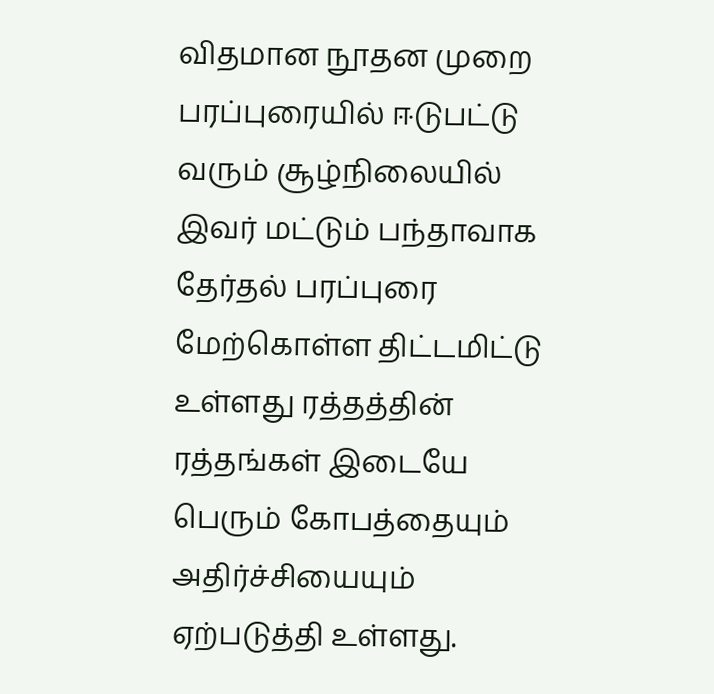விதமான நூதன முறை பரப்புரையில் ஈடுபட்டு வரும் சூழ்நிலையில் இவர் மட்டும் பந்தாவாக தேர்தல் பரப்புரை மேற்கொள்ள திட்டமிட்டு உள்ளது ரத்தத்தின் ரத்தங்கள் இடையே பெரும் கோபத்தையும் அதிர்ச்சியையும் ஏற்படுத்தி உள்ளது.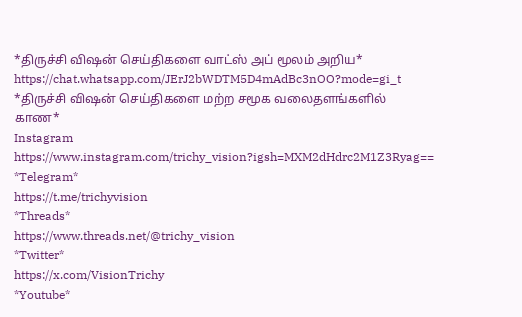*திருச்சி விஷன் செய்திகளை வாட்ஸ் அப் மூலம் அறிய*
https://chat.whatsapp.com/JErJ2bWDTM5D4mAdBc3nOO?mode=gi_t
*திருச்சி விஷன் செய்திகளை மற்ற சமூக வலைதளங்களில் காண*
Instagram
https://www.instagram.com/trichy_vision?igsh=MXM2dHdrc2M1Z3Ryag==
*Telegram*
https://t.me/trichyvision
*Threads*
https://www.threads.net/@trichy_vision
*Twitter*
https://x.com/VisionTrichy
*Youtube*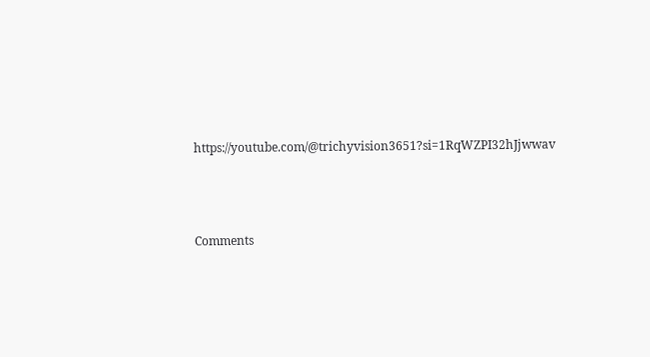https://youtube.com/@trichyvision3651?si=1RqWZPI32hJjwwav



Comments